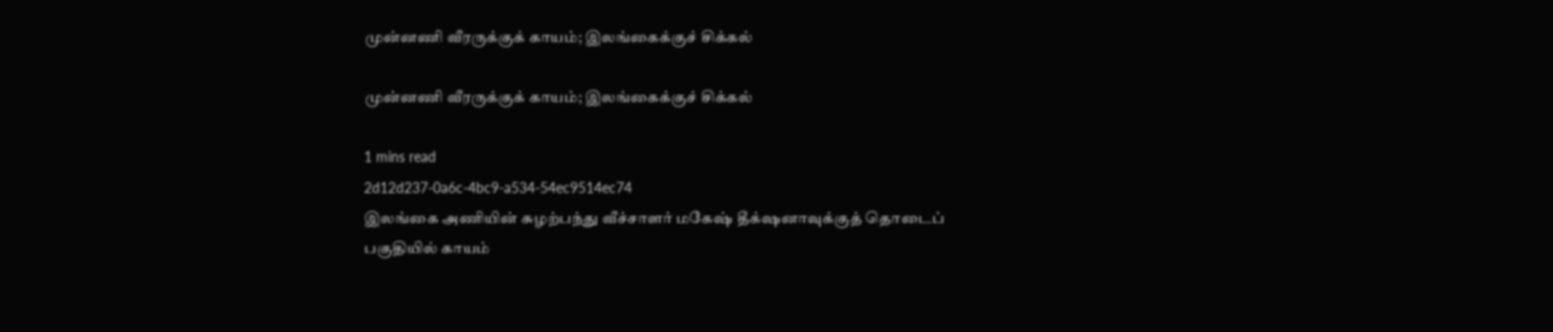முன்னணி வீரருக்குக் காயம்; இலங்கைக்குச் சிக்கல்

முன்னணி வீரருக்குக் காயம்; இலங்கைக்குச் சிக்கல்

1 mins read
2d12d237-0a6c-4bc9-a534-54ec9514ec74
இலங்கை அணியின் சுழற்பந்து வீச்சாளர் மகேஷ் தீக்‌ஷனாவுக்குத் தொடைப் பகுதியில் காயம்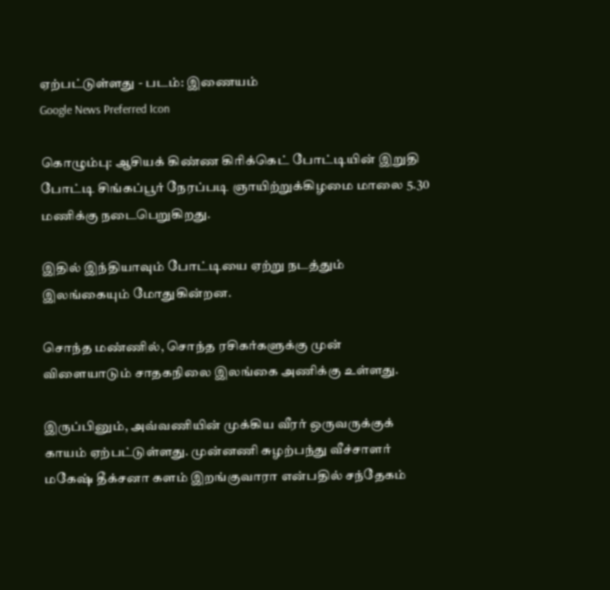ஏற்பட்டுள்ளது - படம்: இணையம்
Google News Preferred Icon

கொழும்பு: ஆசியக் கிண்ண கிரிக்கெட் போட்டியின் இறுதி போட்டி சிங்கப்பூர் நேரப்படி ஞாயிற்றுக்கிழமை மாலை 5.30 மணிக்கு நடைபெறுகிறது.

இதில் இந்தியாவும் போட்டியை ஏற்று நடத்தும் இலங்கையும் மோதுகின்றன.

சொந்த மண்ணில், சொந்த ரசிகர்களுக்கு முன் விளையாடும் சாதகநிலை இலங்கை அணிக்கு உள்ளது.

இருப்பினும், அவ்வணியின் முக்கிய வீரர் ஒருவருக்குக் காயம் ஏற்பட்டுள்ளது. முன்னணி சுழற்பந்து வீச்சாளர் மகேஷ் தீக்சனா களம் இறங்குவாரா என்பதில் சந்தேகம்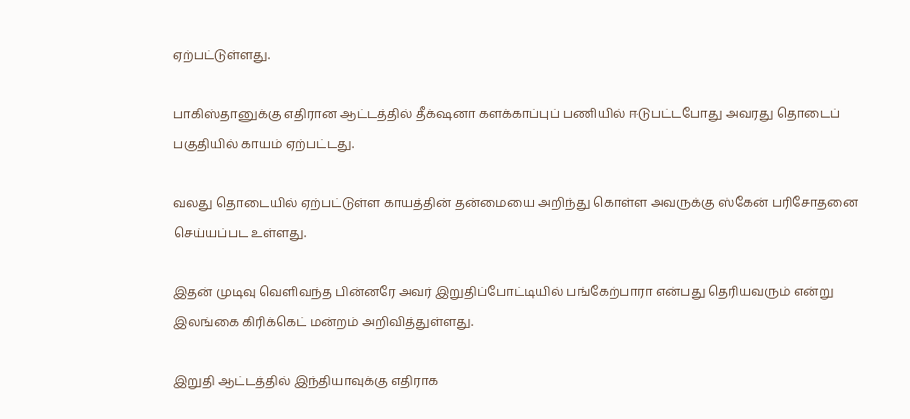ஏற்பட்டுள்ளது.

பாகிஸ்தானுக்கு எதிரான ஆட்டத்தில் தீக்‌ஷனா களக்காப்புப் பணியில் ஈடுபட்டபோது அவரது தொடைப் பகுதியில் காயம் ஏற்பட்டது.

வலது தொடையில் ஏற்பட்டுள்ள காயத்தின் தன்மையை அறிந்து கொள்ள அவருக்கு ஸ்கேன் பரிசோதனை செய்யப்பட உள்ளது.

இதன் முடிவு வெளிவந்த பின்னரே அவர் இறுதிப்போட்டியில் பங்கேற்பாரா என்பது தெரியவரும் என்று இலங்கை கிரிக்கெட் மன்றம் அறிவித்துள்ளது.

இறுதி ஆட்டத்தில் இந்தியாவுக்கு எதிராக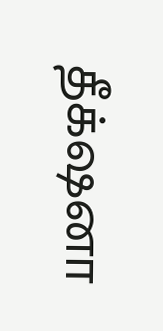தீக்‌ஷனா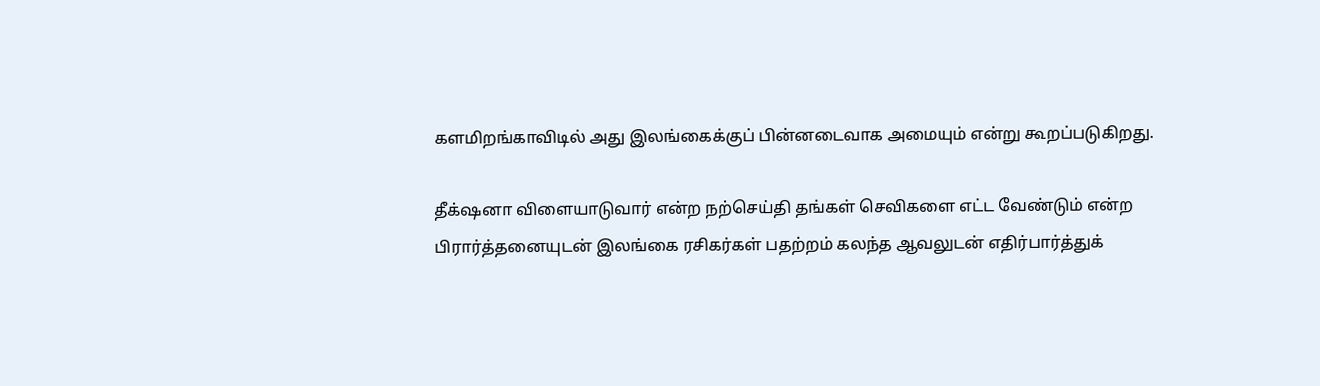களமிறங்காவிடில் அது இலங்கைக்குப் பின்னடைவாக அமையும் என்று கூறப்படுகிறது.

தீக்‌ஷனா விளையாடுவார் என்ற நற்செய்தி தங்கள் செவிகளை எட்ட வேண்டும் என்ற பிரார்த்தனையுடன் இலங்கை ரசிகர்கள் பதற்றம் கலந்த ஆவலுடன் எதிர்பார்த்துக்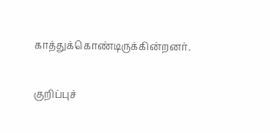காத்துக்கொண்டிருக்கின்றனர்.

குறிப்புச்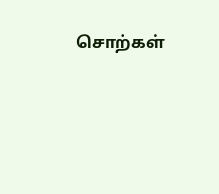சொற்கள்